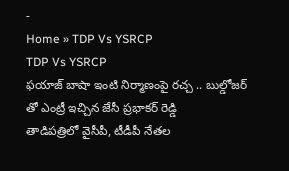-
Home » TDP Vs YSRCP
TDP Vs YSRCP
ఫయాజ్ బాషా ఇంటి నిర్మాణంపై రచ్చ .. బుల్డోజర్ తో ఎంట్రీ ఇచ్చిన జేసీ ప్రభాకర్ రెడ్డి
తాడిపత్రిలో వైసీపీ, టీడీపీ నేతల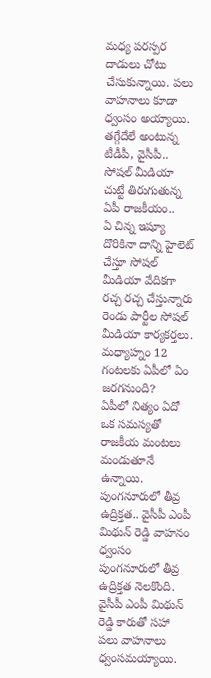మధ్య పరస్పర దాడులు చోటు చేసుకున్నాయి. పలు వాహనాలు కూడా ధ్వంసం అయ్యాయి.
తగ్గేదేలే అంటున్న టీడీపీ, వైసీపీ.. సోషల్ మీడియా చుట్టే తిరుగుతున్న ఏపీ రాజకీయం..
ఏ చిన్న ఇష్యూ దొరికినా దాన్ని హైలెట్ చేస్తూ సోషల్ మీడియా వేదికగా రచ్చ రచ్చ చేస్తున్నారు రెండు పార్టీల సోషల్ మీడియా కార్యకర్తలు.
మధ్యాహ్నం 12 గంటలకు ఏపీలో ఏం జరగనుంది?
ఏపీలో నిత్యం ఏదో ఒక సమస్యతో రాజకీయ మంటలు మండుతూనే ఉన్నాయి.
పుంగనూరులో తీవ్ర ఉద్రిక్తత.. వైసీపీ ఎంపీ మిథున్ రెడ్డి వాహనం ధ్వంసం
పుంగనూరులో తీవ్ర ఉద్రిక్తత నెలకొంది. వైసీపీ ఎంపీ మిథున్ రెడ్డి కారుతో సహా పలు వాహనాలు ధ్వంసమయ్యాయి.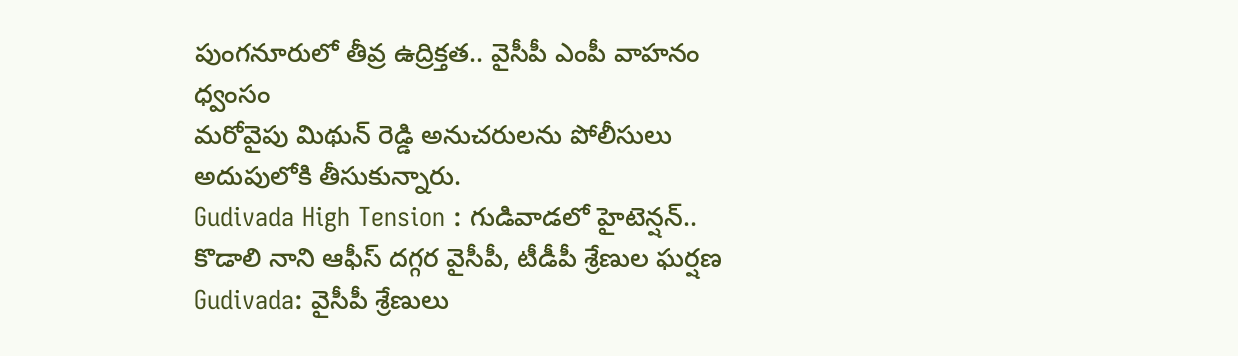పుంగనూరులో తీవ్ర ఉద్రిక్తత.. వైసీపీ ఎంపీ వాహనం ధ్వంసం
మరోవైపు మిథున్ రెడ్డి అనుచరులను పోలీసులు అదుపులోకి తీసుకున్నారు.
Gudivada High Tension : గుడివాడలో హైటెన్షన్.. కొడాలి నాని ఆఫీస్ దగ్గర వైసీపీ, టీడీపీ శ్రేణుల ఘర్షణ
Gudivada: వైసీపీ శ్రేణులు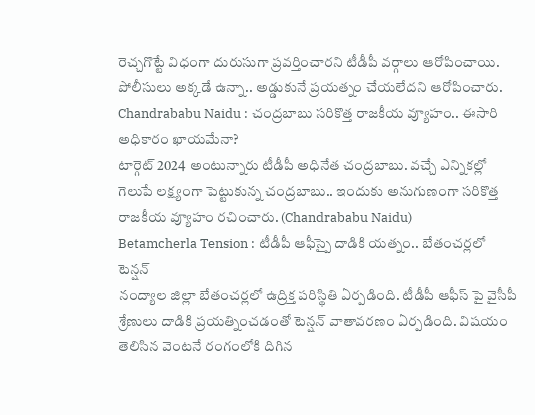రెచ్చగొట్టే విధంగా దురుసుగా ప్రవర్తించారని టీడీపీ వర్గాలు ఆరోపించాయి. పోలీసులు అక్కడే ఉన్నా.. అడ్డుకునే ప్రయత్నం చేయలేదని ఆరోపించారు.
Chandrababu Naidu : చంద్రబాబు సరికొత్త రాజకీయ వ్యూహం.. ఈసారి అధికారం ఖాయమేనా?
టార్గెట్ 2024 అంటున్నారు టీడీపీ అధినేత చంద్రబాబు. వచ్చే ఎన్నికల్లో గెలుపే లక్ష్యంగా పెట్టుకున్న చంద్రబాబు.. ఇందుకు అనుగుణంగా సరికొత్త రాజకీయ వ్యూహం రచించారు. (Chandrababu Naidu)
Betamcherla Tension : టీడీపీ ఆఫీస్పై దాడికి యత్నం.. బేతంచర్లలో టెన్షన్
నంద్యాల జిల్లా బేతంచర్లలో ఉద్రిక్త పరిస్థితి ఏర్పడింది. టీడీపీ ఆఫీస్ పై వైసీపీ శ్రేణులు దాడికి ప్రయత్నించడంతో టెన్షన్ వాతావరణం ఏర్పడింది. విషయం తెలిసిన వెంటనే రంగంలోకి దిగిన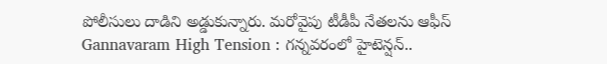పోలీసులు దాడిని అడ్డుకున్నారు. మరోవైపు టీడీపీ నేతలను ఆఫీస్
Gannavaram High Tension : గన్నవరంలో హైటెన్షన్..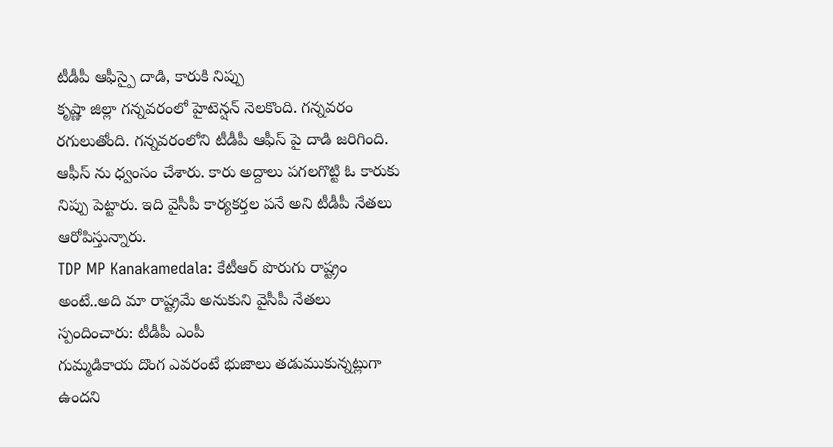టీడీపీ ఆఫీస్పై దాడి, కారుకి నిప్పు
కృష్ణా జిల్లా గన్నవరంలో హైటెన్షన్ నెలకొంది. గన్నవరం రగులుతోంది. గన్నవరంలోని టీడీపీ ఆఫీస్ పై దాడి జరిగింది. ఆఫీస్ ను ధ్వంసం చేశారు. కారు అద్దాలు పగలగొట్టి ఓ కారుకు నిప్పు పెట్టారు. ఇది వైసీపీ కార్యకర్తల పనే అని టీడీపీ నేతలు ఆరోపిస్తున్నారు.
TDP MP Kanakamedala: కేటీఆర్ పొరుగు రాష్ట్రం అంటే..అది మా రాష్ట్రమే అనుకుని వైసీపీ నేతలు స్పందించారు: టీడీపీ ఎంపీ
గుమ్మడికాయ దొంగ ఎవరంటే భుజాలు తడుముకున్నట్లుగా ఉందని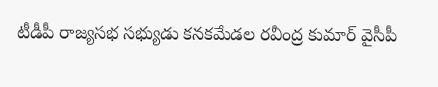టీడీపీ రాజ్యసభ సభ్యుడు కనకమేడల రవీంద్ర కుమార్ వైసీపీ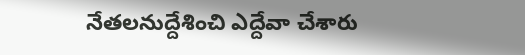నేతలనుద్దేశించి ఎద్దేవా చేశారు